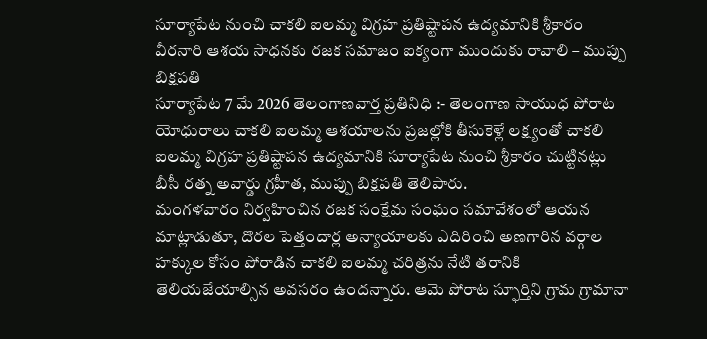సూర్యాపేట నుంచి చాకలి ఐలమ్మ విగ్రహ ప్రతిష్టాపన ఉద్యమానికి శ్రీకారం
వీరనారి ఆశయ సాధనకు రజక సమాజం ఐక్యంగా ముందుకు రావాలి – ముప్పు బిక్షపతి
సూర్యాపేట 7 మే 2026 తెలంగాణవార్త ప్రతినిధి :- తెలంగాణ సాయుధ పోరాట యోధురాలు చాకలి ఐలమ్మ ఆశయాలను ప్రజల్లోకి తీసుకెళ్లే లక్ష్యంతో చాకలి ఐలమ్మ విగ్రహ ప్రతిష్టాపన ఉద్యమానికి సూర్యాపేట నుంచి శ్రీకారం చుట్టినట్లు బీసీ రత్న అవార్డు గ్రహీత, ముప్పు బిక్షపతి తెలిపారు.
మంగళవారం నిర్వహించిన రజక సంక్షేమ సంఘం సమావేశంలో ఆయన మాట్లాడుతూ, దొరల పెత్తందార్ల అన్యాయాలకు ఎదిరించి అణగారిన వర్గాల హక్కుల కోసం పోరాడిన చాకలి ఐలమ్మ చరిత్రను నేటి తరానికి తెలియజేయాల్సిన అవసరం ఉందన్నారు. ఆమె పోరాట స్ఫూర్తిని గ్రామ గ్రామానా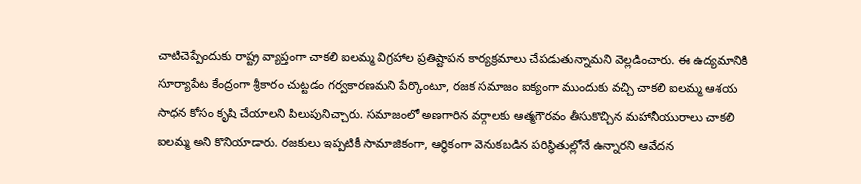చాటిచెప్పేందుకు రాష్ట్ర వ్యాప్తంగా చాకలి ఐలమ్మ విగ్రహాల ప్రతిష్టాపన కార్యక్రమాలు చేపడుతున్నామని వెల్లడించారు. ఈ ఉద్యమానికి సూర్యాపేట కేంద్రంగా శ్రీకారం చుట్టడం గర్వకారణమని పేర్కొంటూ, రజక సమాజం ఐక్యంగా ముందుకు వచ్చి చాకలి ఐలమ్మ ఆశయ సాధన కోసం కృషి చేయాలని పిలుపునిచ్చారు. సమాజంలో అణగారిన వర్గాలకు ఆత్మగౌరవం తీసుకొచ్చిన మహానీయురాలు చాకలి ఐలమ్మ అని కొనియాడారు. రజకులు ఇప్పటికీ సామాజికంగా, ఆర్థికంగా వెనుకబడిన పరిస్థితుల్లోనే ఉన్నారని ఆవేదన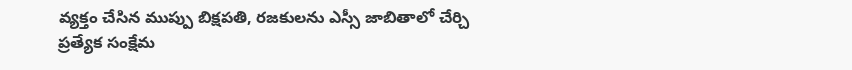వ్యక్తం చేసిన ముప్పు బిక్షపతి, రజకులను ఎస్సీ జాబితాలో చేర్చి ప్రత్యేక సంక్షేమ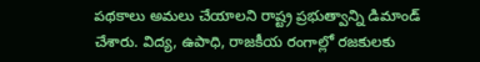పథకాలు అమలు చేయాలని రాష్ట్ర ప్రభుత్వాన్ని డిమాండ్ చేశారు. విద్య, ఉపాధి, రాజకీయ రంగాల్లో రజకులకు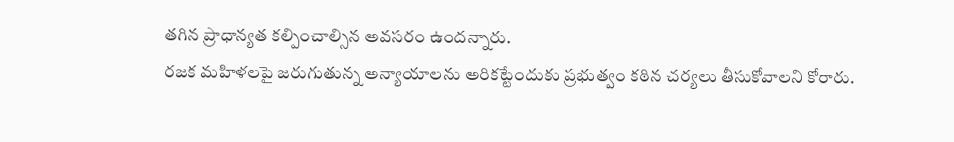తగిన ప్రాధాన్యత కల్పించాల్సిన అవసరం ఉందన్నారు.
రజక మహిళలపై జరుగుతున్న అన్యాయాలను అరికట్టేందుకు ప్రభుత్వం కఠిన చర్యలు తీసుకోవాలని కోరారు.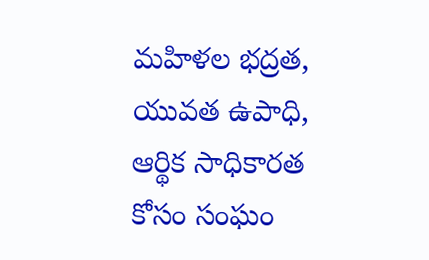మహిళల భద్రత, యువత ఉపాధి, ఆర్థిక సాధికారత కోసం సంఘం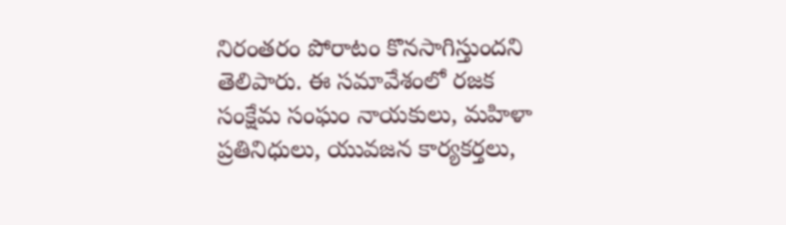నిరంతరం పోరాటం కొనసాగిస్తుందని తెలిపారు. ఈ సమావేశంలో రజక సంక్షేమ సంఘం నాయకులు, మహిళా ప్రతినిధులు, యువజన కార్యకర్తలు,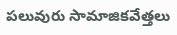పలువురు సామాజికవేత్తలు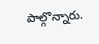పాల్గొన్నారు.